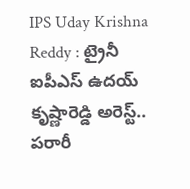IPS Uday Krishna Reddy : ట్రైనీ ఐపీఎస్ ఉదయ్ కృష్ణారెడ్డి అరెస్ట్.. పరారీ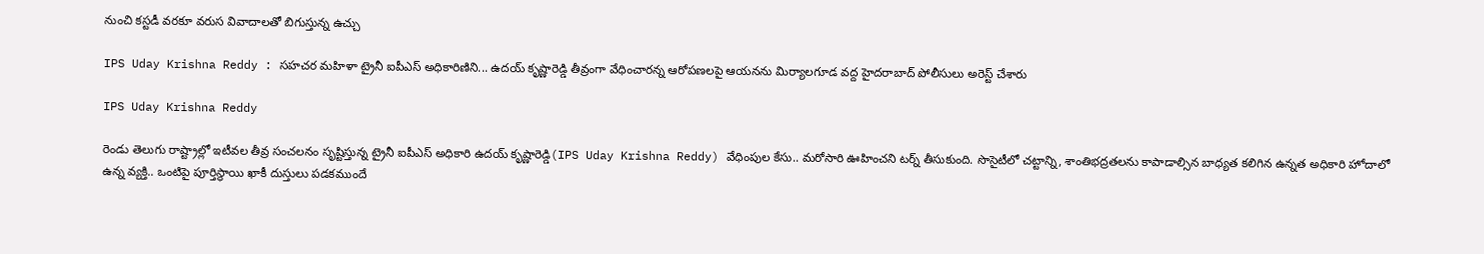నుంచి కస్టడీ వరకూ వరుస వివాదాలతో బిగుస్తున్న ఉచ్చు

IPS Uday Krishna Reddy : సహచర మహిళా ట్రైనీ ఐపీఎస్ అధికారిణిని... ఉదయ్ కృష్ణారెడ్డి తీవ్రంగా వేధించారన్న ఆరోపణలపై ఆయనను మిర్యాలగూడ వద్ద హైదరాబాద్ పోలీసులు అరెస్ట్ చేశారు

IPS Uday Krishna Reddy

రెండు తెలుగు రాష్ట్రాల్లో ఇటీవల తీవ్ర సంచలనం సృష్టిస్తున్న ట్రైనీ ఐపీఎస్ అధికారి ఉదయ్ కృష్ణారెడ్డి(IPS Uday Krishna Reddy) వేధింపుల కేసు.. మరోసారి ఊహించని టర్న్ తీసుకుంది. సొసైటీలో చట్టాన్ని, శాంతిభద్రతలను కాపాడాల్సిన బాధ్యత కలిగిన ఉన్నత అధికారి హోదాలో ఉన్న వ్యక్తి.. ఒంటిపై పూర్తిస్థాయి ఖాకీ దుస్తులు పడకముందే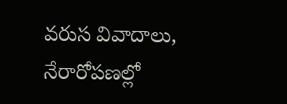వరుస వివాదాలు, నేరారోపణల్లో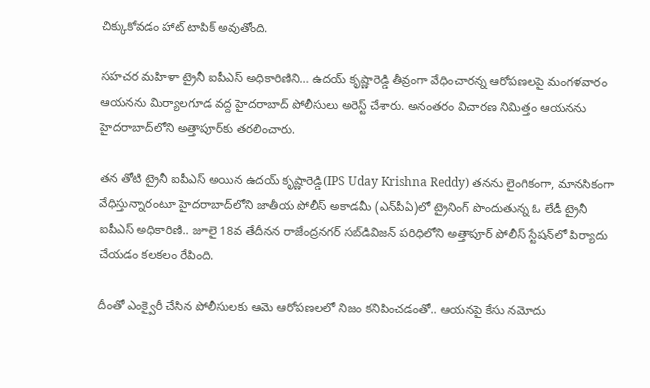చిక్కుకోవడం హాట్ టాపిక్ అవుతోంది.

సహచర మహిళా ట్రైనీ ఐపీఎస్ అధికారిణిని… ఉదయ్ కృష్ణారెడ్డి తీవ్రంగా వేధించారన్న ఆరోపణలపై మంగళవారం ఆయనను మిర్యాలగూడ వద్ద హైదరాబాద్ పోలీసులు అరెస్ట్ చేశారు. అనంతరం విచారణ నిమిత్తం ఆయనను హైదరాబాద్‌లోని అత్తాపూర్‌కు తరలించారు.

తన తోటి ట్రైనీ ఐపీఎస్ అయిన ఉదయ్ కృష్ణారెడ్డి(IPS Uday Krishna Reddy) తనను లైంగికంగా, మానసికంగా వేధిస్తున్నారంటూ హైదరాబాద్‌లోని జాతీయ పోలీస్ అకాడమీ (ఎన్‌పీఏ)లో ట్రైనింగ్‌ పొందుతున్న ఓ లేడీ ట్రైనీ ఐపీఎస్ అధికారిణి.. జూలై 18వ తేదీనన రాజేంద్రనగర్ సబ్‌డివిజన్ పరిధిలోని అత్తాపూర్ పోలీస్ స్టేషన్‌లో పిర్యాదు చేయడం కలకలం రేపింది.

దీంతో ఎంక్వైరీ చేసిన పోలీసులకు ఆమె ఆరోపణలలో నిజం కనిపించడంతో.. ఆయనపై కేసు నమోదు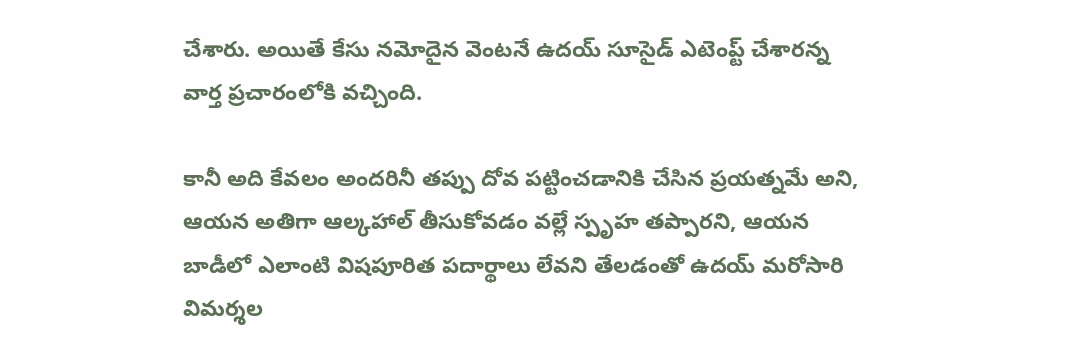చేశారు. అయితే కేసు నమోదైన వెంటనే ఉదయ్ సూసైడ్ ఎటెంప్ట్ చేశారన్న వార్త ప్రచారంలోకి వచ్చింది.

కానీ అది కేవలం అందరినీ తప్పు దోవ పట్టించడానికి చేసిన ప్రయత్నమే అని, ఆయన అతిగా ఆల్కహాల్ తీసుకోవడం వల్లే స్పృహ తప్పారని, ఆయన బాడీలో ఎలాంటి విషపూరిత పదార్థాలు లేవని తేలడంతో ఉదయ్ మరోసారి విమర్శల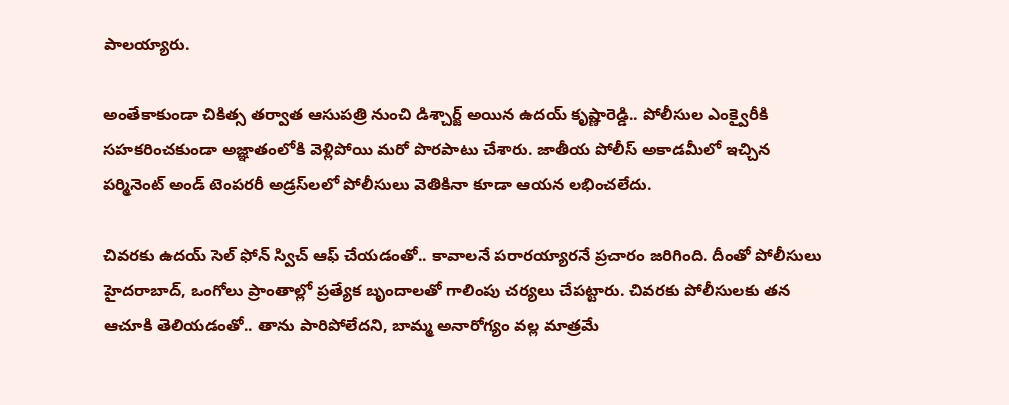పాలయ్యారు.

అంతేకాకుండా చికిత్స తర్వాత ఆసుపత్రి నుంచి డిశ్చార్జ్ అయిన ఉదయ్ కృష్ణారెడ్డి.. పోలీసుల ఎంక్వైరీకి సహకరించకుండా అజ్ఞాతంలోకి వెళ్లిపోయి మరో పొరపాటు చేశారు. జాతీయ పోలీస్ అకాడమీలో ఇచ్చిన పర్మినెంట్ అండ్ టెంపరరీ అడ్రస్‌లలో పోలీసులు వెతికినా కూడా ఆయన లభించలేదు.

చివరకు ఉదయ్ సెల్ ఫోన్ స్విచ్ ఆఫ్ చేయడంతో.. కావాలనే పరారయ్యారనే ప్రచారం జరిగింది. దీంతో పోలీసులు హైదరాబాద్, ఒంగోలు ప్రాంతాల్లో ప్రత్యేక బృందాలతో గాలింపు చర్యలు చేపట్టారు. చివరకు పోలీసులకు తన ఆచూకి తెలియడంతో.. తాను పారిపోలేదని, బామ్మ అనారోగ్యం వల్ల మాత్రమే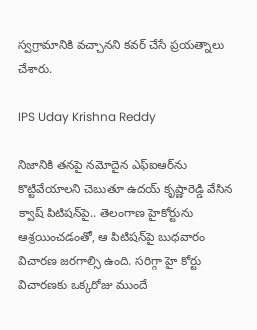స్వగ్రామానికి వచ్చానని కవర్‌ చేసే ప్రయత్నాలు చేశారు.

IPS Uday Krishna Reddy

నిజానికి తనపై నమోదైన ఎఫ్‌ఐఆర్‌ను కొట్టివేయాలని చెబుతూ ఉదయ్ కృష్ణారెడ్డి వేసిన క్వాష్ పిటిషన్‌పై.. తెలంగాణ హైకోర్టును ఆశ్రయించడంతో, ఆ పిటిషన్‌పై బుధవారం విచారణ జరగాల్సి ఉంది. సరిగ్గా హై కోర్టు విచారణకు ఒక్కరోజు ముందే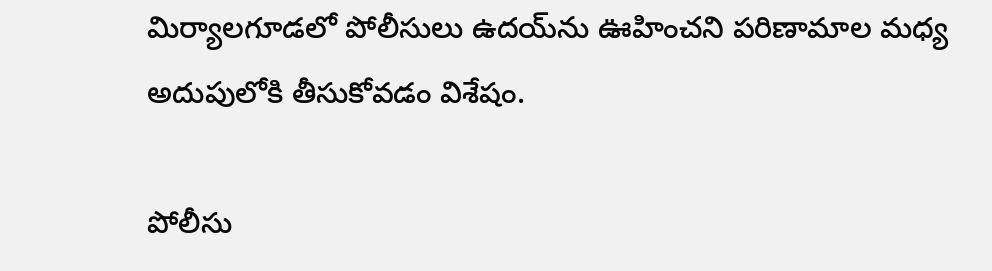మిర్యాలగూడలో పోలీసులు ఉదయ్‌ను ఊహించని పరిణామాల మధ్య అదుపులోకి తీసుకోవడం విశేషం.

పోలీసు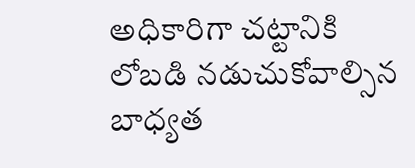అధికారిగా చట్టానికి లోబడి నడుచుకోవాల్సిన బాధ్యత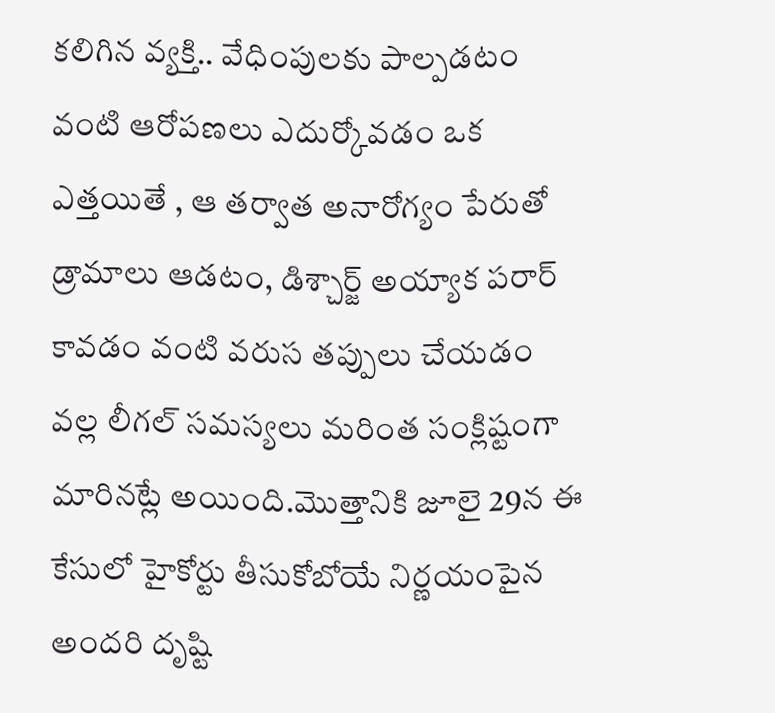కలిగిన వ్యక్తి.. వేధింపులకు పాల్పడటం వంటి ఆరోపణలు ఎదుర్కోవడం ఒక ఎత్తయితే , ఆ తర్వాత అనారోగ్యం పేరుతో డ్రామాలు ఆడటం, డిశ్చార్జ్ అయ్యాక పరార్ కావడం వంటి వరుస తప్పులు చేయడం వల్ల లీగల్ సమస్యలు మరింత సంక్లిష్టంగా మారినట్లే అయింది.మొత్తానికి జూలై 29న ఈ కేసులో హైకోర్టు తీసుకోబోయే నిర్ణయంపైన అందరి దృష్టి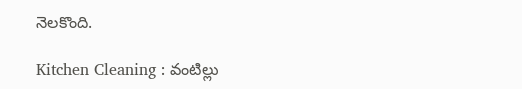నెలకొంది.

Kitchen Cleaning : వంటిల్లు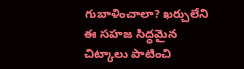గుబాళించాలా? ఖర్చులేని ఈ సహజ సిద్ధమైన చిట్కాలు పాటించి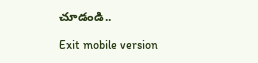చూడండి..

Exit mobile version